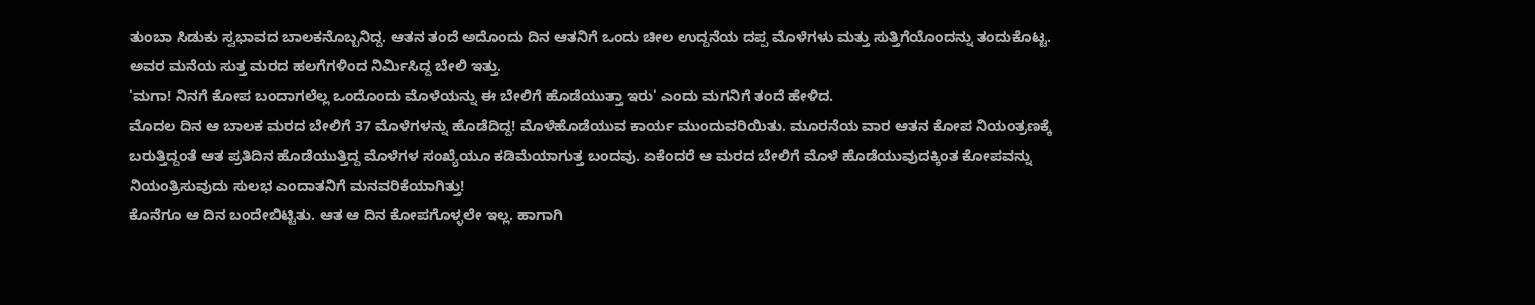ತುಂಬಾ ಸಿಡುಕು ಸ್ವಭಾವದ ಬಾಲಕನೊಬ್ಬನಿದ್ದ. ಆತನ ತಂದೆ ಅದೊಂದು ದಿನ ಆತನಿಗೆ ಒಂದು ಚೀಲ ಉದ್ದನೆಯ ದಪ್ಪ ಮೊಳೆಗಳು ಮತ್ತು ಸುತ್ತಿಗೆಯೊಂದನ್ನು ತಂದುಕೊಟ್ಟ. ಅವರ ಮನೆಯ ಸುತ್ತ ಮರದ ಹಲಗೆಗಳಿಂದ ನಿರ್ಮಿಸಿದ್ದ ಬೇಲಿ ಇತ್ತು.
'ಮಗಾ! ನಿನಗೆ ಕೋಪ ಬಂದಾಗಲೆಲ್ಲ ಒಂದೊಂದು ಮೊಳೆಯನ್ನು ಈ ಬೇಲಿಗೆ ಹೊಡೆಯುತ್ತಾ ಇರು' ಎಂದು ಮಗನಿಗೆ ತಂದೆ ಹೇಳಿದ.
ಮೊದಲ ದಿನ ಆ ಬಾಲಕ ಮರದ ಬೇಲಿಗೆ 37 ಮೊಳೆಗಳನ್ನು ಹೊಡೆದಿದ್ದ! ಮೊಳೆಹೊಡೆಯುವ ಕಾರ್ಯ ಮುಂದುವರಿಯಿತು. ಮೂರನೆಯ ವಾರ ಆತನ ಕೋಪ ನಿಯಂತ್ರಣಕ್ಕೆ ಬರುತ್ತಿದ್ದಂತೆ ಆತ ಪ್ರತಿದಿನ ಹೊಡೆಯುತ್ತಿದ್ದ ಮೊಳೆಗಳ ಸಂಖ್ಯೆಯೂ ಕಡಿಮೆಯಾಗುತ್ತ ಬಂದವು. ಏಕೆಂದರೆ ಆ ಮರದ ಬೇಲಿಗೆ ಮೊಳೆ ಹೊಡೆಯುವುದಕ್ಕಿಂತ ಕೋಪವನ್ನು ನಿಯಂತ್ರಿಸುವುದು ಸುಲಭ ಎಂದಾತನಿಗೆ ಮನವರಿಕೆಯಾಗಿತ್ತು!
ಕೊನೆಗೂ ಆ ದಿನ ಬಂದೇಬಿಟ್ಟಿತು. ಆತ ಆ ದಿನ ಕೋಪಗೊಳ್ಳಲೇ ಇಲ್ಲ. ಹಾಗಾಗಿ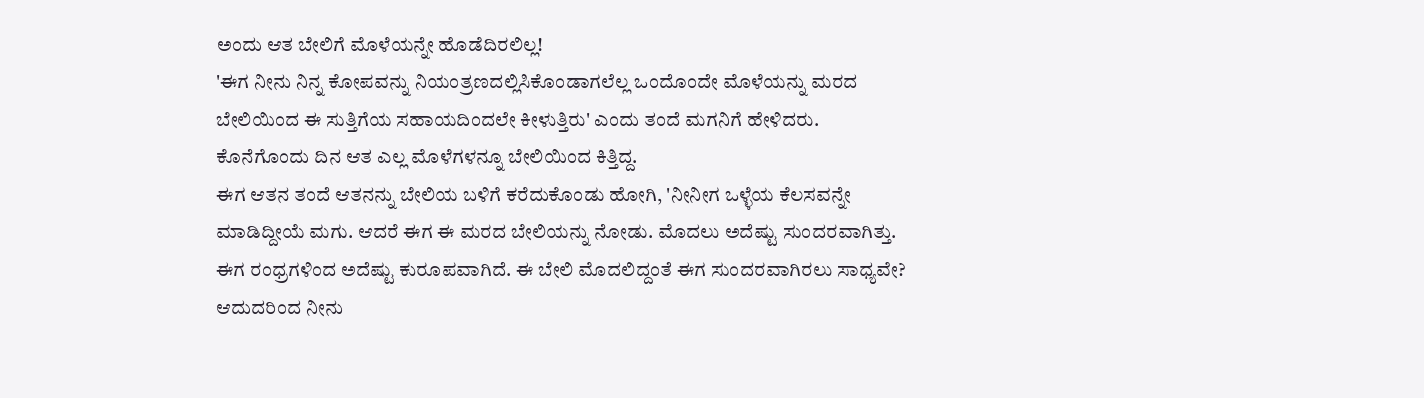ಅಂದು ಆತ ಬೇಲಿಗೆ ಮೊಳೆಯನ್ನೇ ಹೊಡೆದಿರಲಿಲ್ಲ!
'ಈಗ ನೀನು ನಿನ್ನ ಕೋಪವನ್ನು ನಿಯಂತ್ರಣದಲ್ಲಿಸಿಕೊಂಡಾಗಲೆಲ್ಲ ಒಂದೊಂದೇ ಮೊಳೆಯನ್ನು ಮರದ ಬೇಲಿಯಿಂದ ಈ ಸುತ್ತಿಗೆಯ ಸಹಾಯದಿಂದಲೇ ಕೀಳುತ್ತಿರು' ಎಂದು ತಂದೆ ಮಗನಿಗೆ ಹೇಳಿದರು. ಕೊನೆಗೊಂದು ದಿನ ಆತ ಎಲ್ಲ ಮೊಳೆಗಳನ್ನೂ ಬೇಲಿಯಿಂದ ಕಿತ್ತಿದ್ದ.
ಈಗ ಆತನ ತಂದೆ ಆತನನ್ನು ಬೇಲಿಯ ಬಳಿಗೆ ಕರೆದುಕೊಂಡು ಹೋಗಿ, 'ನೀನೀಗ ಒಳ್ಳೆಯ ಕೆಲಸವನ್ನೇ ಮಾಡಿದ್ದೀಯೆ ಮಗು. ಆದರೆ ಈಗ ಈ ಮರದ ಬೇಲಿಯನ್ನು ನೋಡು. ಮೊದಲು ಅದೆಷ್ಟು ಸುಂದರವಾಗಿತ್ತು. ಈಗ ರಂಧ್ರಗಳಿಂದ ಅದೆಷ್ಟು ಕುರೂಪವಾಗಿದೆ. ಈ ಬೇಲಿ ಮೊದಲಿದ್ದಂತೆ ಈಗ ಸುಂದರವಾಗಿರಲು ಸಾಧ್ಯವೇ? ಆದುದರಿಂದ ನೀನು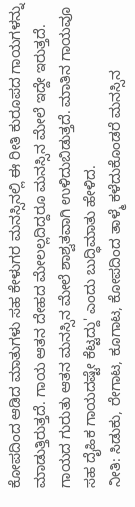ಕೋಪದಿಂದ ಆಡಿದ ಮಾತುಗಳು ಸಹ ಕೇಳುಗರ ಮನಸ್ಸಿನಲ್ಲಿ ಈ ರೀತಿ ಕುರೂಪದ ಗಾಯಗಳನ್ನು ಮಾಡುತ್ತಿರುತ್ತದೆ. ಗಾಯ ಆತನ ದೇಹದ ಮೇಲಲ್ಲದಿದ್ದರೂ ಮನಸ್ಸಿನ ಮೇಲೆ ಇದ್ದೇ ಇರುತ್ತದೆ. ಗಾಯದ ಗುರುತು ಆತನ ಮನಸ್ಸಿನ ಮೇಲೆ ಶಾಶ್ವತವಾಗಿ ಉಳಿದುಬಿಡುತ್ತದೆ. ಮಾತಿನ ಗಾಯವೂ ಸಹ ದೈಹಿಕ ಗಾಯದಷ್ಟೇ ಕೆಟ್ಟದ್ದು' ಎಂದು ಬುದ್ಧಿಮಾತು ಹೇಳಿದ.
ನೀತಿ: ಸಿಡುಕು, ರೇಗಾಟ, ಕೂಗಾಟ, ಕೋಪದಿಂದ ತಾಳ್ಮೆ ಕಳೆದುಕೊಂಡರೆ ಮನಸ್ಸಿನ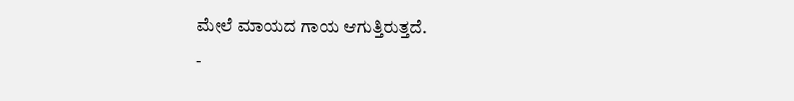ಮೇಲೆ ಮಾಯದ ಗಾಯ ಆಗುತ್ತಿರುತ್ತದೆ.
-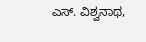ಎಸ್. ವಿಶ್ವನಾಥ,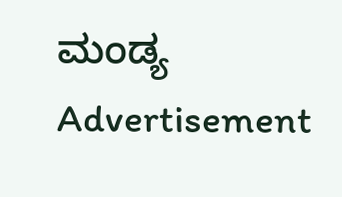ಮಂಡ್ಯ
Advertisement